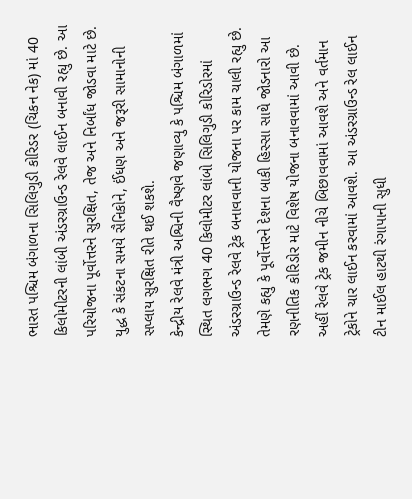ભારત પશ્ચિમ બંગાળના સિલિગુડી કોરિડર (ચિકન નેક) માં 40 કિલોમીટરની લાંબી અંડરગ્રાઉન્ડ રેલવે લાઈન બનાવી રહ્યુ છે. આ પરિયોજના પૂર્વોત્તરને સુરક્ષિત, તેજ અને નિર્બાંધ જોડવા માટે છે. યુદ્ધ કે સંકટના સમયે સૈનિકોને, ઈંધણ અને જરૂરી સામાનોની સપ્લાય સુરક્ષિત રીતે થઈ શકશે.
કેન્દ્રીય રેલવે મંત્રી અશ્વિની વૈષ્ણવે જણાવ્યુ કે પશ્ચિમ બંગાળમાં સ્થિત લગભગ 40 કિલોમીટર લાંબો સિલિગુડી કોરિડોરમાં અંડરગ્રાઉન્ડ રેલવે ટ્રેક બનાવવાની યોજના પર કામ ચાલી રહ્યુ છે. તેમણે કહ્યુ કે પૂર્વોત્તરને દેશના બાકી હિસ્સા સાથે જોડનારો આ રણનીતિક કોરિડોર માટે વિશેષ યોજના બનાવવામાં આવી છે. અહીં રેલવે ટ્રેક જમીન નીચે બિછાવવામાં આવશે અને વર્તમાન ટ્રેકોને ચાર લાઈન કરવામાં આવશે. આ અંડરગ્રાઉન્ડ રેલ લાઈન ટીન માઈલ હાટથી રંગાપાની સુધી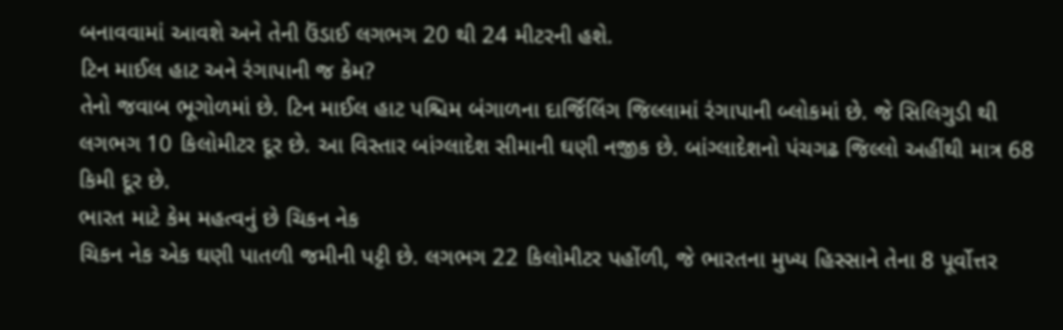બનાવવામાં આવશે અને તેની ઉંડાઈ લગભગ 20 થી 24 મીટરની હશે.
ટિન માઈલ હાટ અને રંગાપાની જ કેમ?
તેનો જવાબ ભૂગોળમાં છે. ટિન માઈલ હાટ પશ્ચિમ બંગાળના દાર્જિલિંગ જિલ્લામાં રંગાપાની બ્લોકમાં છે. જે સિલિગુડી થી લગભગ 10 કિલોમીટર દૂર છે. આ વિસ્તાર બાંગ્લાદેશ સીમાની ઘણી નજીક છે. બાંગ્લાદેશનો પંચગઢ જિલ્લો અહીંથી માત્ર 68 કિમી દૂર છે.
ભારત માટે કેમ મહત્વનું છે ચિકન નેક
ચિકન નેક એક ઘણી પાતળી જમીની પટ્ટી છે. લગભગ 22 કિલોમીટર પહોંળી, જે ભારતના મુખ્ય હિસ્સાને તેના 8 પૂર્વોત્તર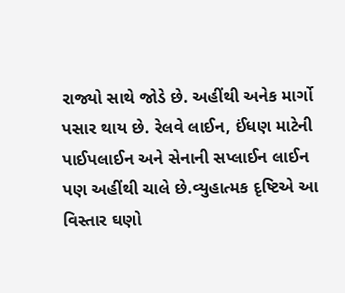રાજ્યો સાથે જોડે છે. અહીંથી અનેક માર્ગો પસાર થાય છે. રેલવે લાઈન, ઈંધણ માટેની પાઈપલાઈન અને સેનાની સપ્લાઈન લાઈન પણ અહીંથી ચાલે છે.વ્યુહાત્મક દૃષ્ટિએ આ વિસ્તાર ઘણો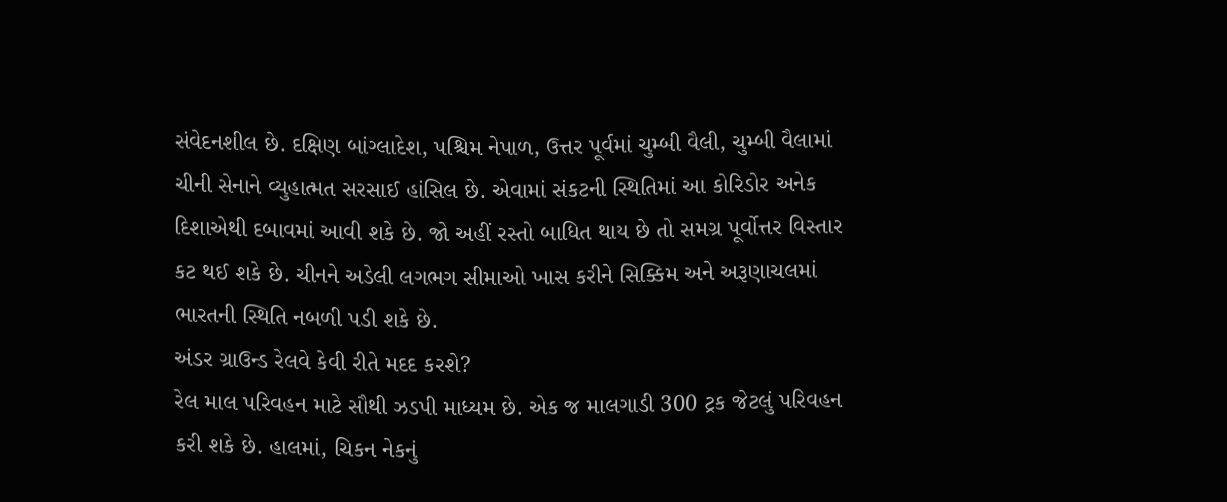સંવેદનશીલ છે. દક્ષિણ બાંગ્લાદેશ, પશ્ચિમ નેપાળ, ઉત્તર પૂર્વમાં ચુમ્બી વૈલી, ચુમ્બી વૈલામાં ચીની સેનાને વ્યુહાત્મત સરસાઈ હાંસિલ છે. એવામાં સંકટની સ્થિતિમાં આ કોરિડોર અનેક દિશાએથી દબાવમાં આવી શકે છે. જો અહીં રસ્તો બાધિત થાય છે તો સમગ્ર પૂર્વોત્તર વિસ્તાર કટ થઈ શકે છે. ચીનને અડેલી લગભગ સીમાઓ ખાસ કરીને સિક્કિમ અને અરૂણાચલમાં ભારતની સ્થિતિ નબળી પડી શકે છે.
અંડર ગ્રાઉન્ડ રેલવે કેવી રીતે મદદ કરશે?
રેલ માલ પરિવહન માટે સૌથી ઝડપી માધ્યમ છે. એક જ માલગાડી 300 ટ્રક જેટલું પરિવહન કરી શકે છે. હાલમાં, ચિકન નેકનું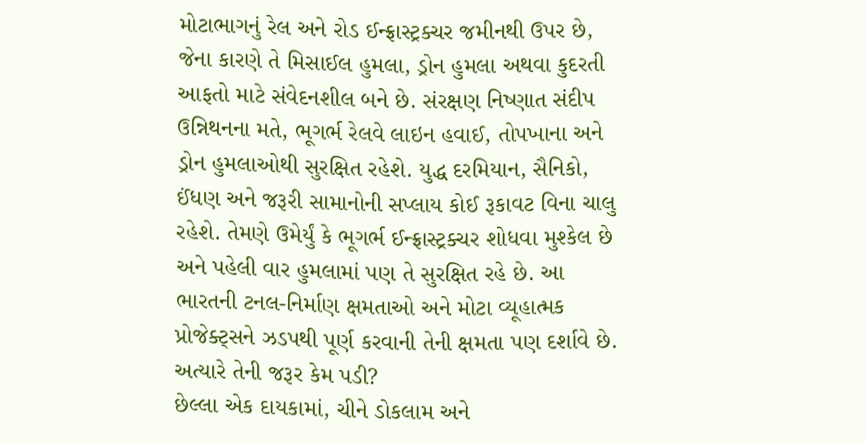મોટાભાગનું રેલ અને રોડ ઈન્ફ્રાસ્ટ્રક્ચર જમીનથી ઉપર છે, જેના કારણે તે મિસાઈલ હુમલા, ડ્રોન હુમલા અથવા કુદરતી આફતો માટે સંવેદનશીલ બને છે. સંરક્ષણ નિષ્ણાત સંદીપ ઉન્નિથનના મતે, ભૂગર્ભ રેલવે લાઇન હવાઈ, તોપખાના અને ડ્રોન હુમલાઓથી સુરક્ષિત રહેશે. યુદ્ધ દરમિયાન, સૈનિકો, ઈંધણ અને જરૂરી સામાનોની સપ્લાય કોઈ રૂકાવટ વિના ચાલુ રહેશે. તેમણે ઉમેર્યું કે ભૂગર્ભ ઈન્ફ્રાસ્ટ્રક્ચર શોધવા મુશ્કેલ છે અને પહેલી વાર હુમલામાં પણ તે સુરક્ષિત રહે છે. આ ભારતની ટનલ-નિર્માણ ક્ષમતાઓ અને મોટા વ્યૂહાત્મક પ્રોજેક્ટ્સને ઝડપથી પૂર્ણ કરવાની તેની ક્ષમતા પણ દર્શાવે છે.
અત્યારે તેની જરૂર કેમ પડી?
છેલ્લા એક દાયકામાં, ચીને ડોકલામ અને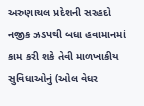અરુણાચલ પ્રદેશની સરહદો નજીક ઝડપથી બધા હવામાનમાં કામ કરી શકે તેવી માળખાકીય સુવિધાઓનું (ઓલ વેધર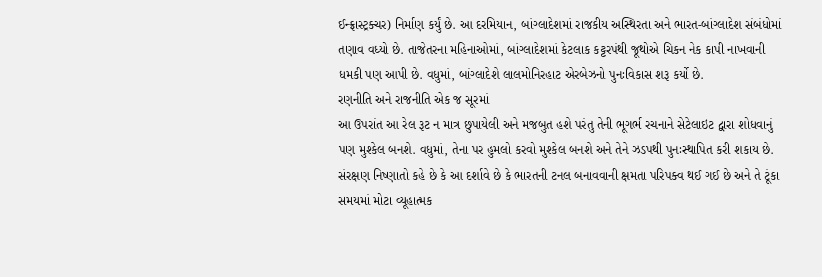ઈન્ફ્રાસ્ટ્રક્ચર) નિર્માણ કર્યું છે. આ દરમિયાન, બાંગ્લાદેશમાં રાજકીય અસ્થિરતા અને ભારત-બાંગ્લાદેશ સંબંધોમાં તણાવ વધ્યો છે. તાજેતરના મહિનાઓમાં, બાંગ્લાદેશમાં કેટલાક કટ્ટરપંથી જૂથોએ ચિકન નેક કાપી નાખવાની ધમકી પણ આપી છે. વધુમાં, બાંગ્લાદેશે લાલમોનિરહાટ એરબેઝનો પુનઃવિકાસ શરૂ કર્યો છે.
રણનીતિ અને રાજનીતિ એક જ સૂરમાં
આ ઉપરાંત આ રેલ રૂટ ન માત્ર છુપાયેલી અને મજબુત હશે પરંતુ તેની ભૂગર્ભ રચનાને સેટેલાઇટ દ્વારા શોધવાનું પણ મુશ્કેલ બનશે. વધુમાં, તેના પર હુમલો કરવો મુશ્કેલ બનશે અને તેને ઝડપથી પુનઃસ્થાપિત કરી શકાય છે. સંરક્ષણ નિષ્ણાતો કહે છે કે આ દર્શાવે છે કે ભારતની ટનલ બનાવવાની ક્ષમતા પરિપક્વ થઈ ગઈ છે અને તે ટૂંકા સમયમાં મોટા વ્યૂહાત્મક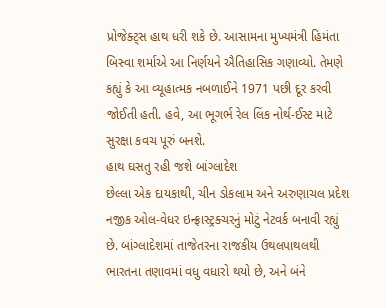પ્રોજેક્ટ્સ હાથ ધરી શકે છે. આસામના મુખ્યમંત્રી હિમંતા બિસ્વા શર્માએ આ નિર્ણયને ઐતિહાસિક ગણાવ્યો. તેમણે કહ્યું કે આ વ્યૂહાત્મક નબળાઈને 1971 પછી દૂર કરવી જોઈતી હતી. હવે, આ ભૂગર્ભ રેલ લિંક નોર્થ-ઈસ્ટ માટે સુરક્ષા કવચ પૂરું બનશે.
હાથ ઘસતુ રહી જશે બાંગ્લાદેશ
છેલ્લા એક દાયકાથી, ચીન ડોકલામ અને અરુણાચલ પ્રદેશ નજીક ઓલ-વેધર ઇન્ફ્રાસ્ટ્રક્ચરનું મોટું નેટવર્ક બનાવી રહ્યું છે. બાંગ્લાદેશમાં તાજેતરના રાજકીય ઉથલપાથલથી ભારતના તણાવમાં વધુ વધારો થયો છે, અને બંને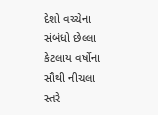દેશો વચ્ચેના સંબંધો છેલ્લા કેટલાય વર્ષોના સૌથી નીચલા સ્તરે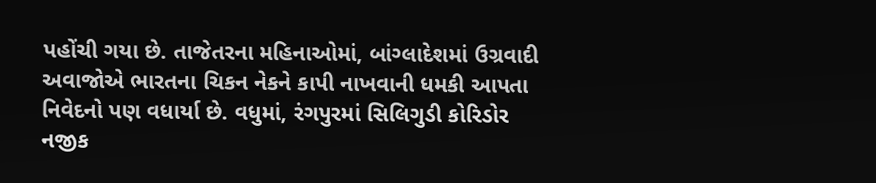પહોંચી ગયા છે. તાજેતરના મહિનાઓમાં, બાંગ્લાદેશમાં ઉગ્રવાદી અવાજોએ ભારતના ચિકન નેકને કાપી નાખવાની ધમકી આપતા નિવેદનો પણ વધાર્યા છે. વધુમાં, રંગપુરમાં સિલિગુડી કોરિડોર નજીક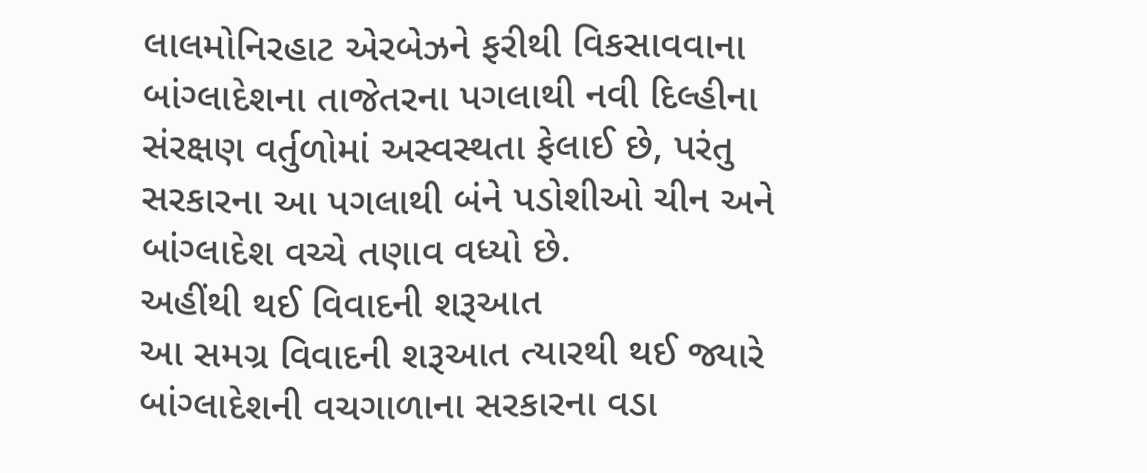લાલમોનિરહાટ એરબેઝને ફરીથી વિકસાવવાના બાંગ્લાદેશના તાજેતરના પગલાથી નવી દિલ્હીના સંરક્ષણ વર્તુળોમાં અસ્વસ્થતા ફેલાઈ છે, પરંતુ સરકારના આ પગલાથી બંને પડોશીઓ ચીન અને બાંગ્લાદેશ વચ્ચે તણાવ વધ્યો છે.
અહીંથી થઈ વિવાદની શરૂઆત
આ સમગ્ર વિવાદની શરૂઆત ત્યારથી થઈ જ્યારે બાંગ્લાદેશની વચગાળાના સરકારના વડા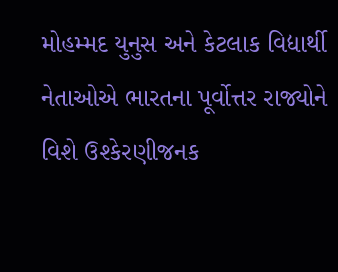મોહમ્મદ યુનુસ અને કેટલાક વિદ્યાર્થી નેતાઓએ ભારતના પૂર્વોત્તર રાજ્યોને વિશે ઉશ્કેરણીજનક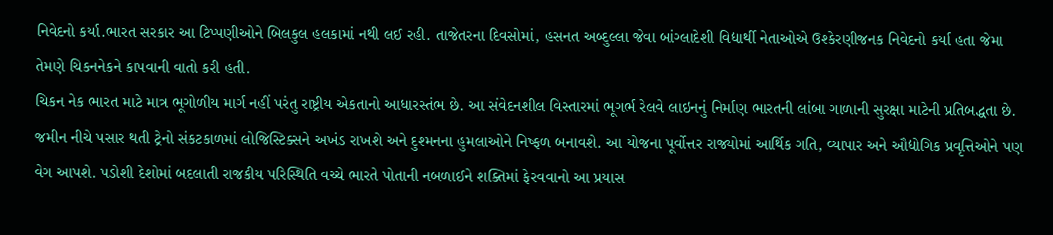નિવેદનો કર્યા.ભારત સરકાર આ ટિપ્પણીઓને બિલકુલ હલકામાં નથી લઈ રહી. તાજેતરના દિવસોમાં, હસનત અબ્દુલ્લા જેવા બાંગ્લાદેશી વિદ્યાર્થી નેતાઓએ ઉશ્કેરણીજનક નિવેદનો કર્યા હતા જેમા તેમણે ચિકનનેકને કાપવાની વાતો કરી હતી.
ચિકન નેક ભારત માટે માત્ર ભૂગોળીય માર્ગ નહીં પરંતુ રાષ્ટ્રીય એકતાનો આધારસ્તંભ છે. આ સંવેદનશીલ વિસ્તારમાં ભૂગર્ભ રેલવે લાઇનનું નિર્માણ ભારતની લાંબા ગાળાની સુરક્ષા માટેની પ્રતિબદ્ધતા છે. જમીન નીચે પસાર થતી ટ્રેનો સંકટકાળમાં લોજિસ્ટિક્સને અખંડ રાખશે અને દુશ્મનના હુમલાઓને નિષ્ફળ બનાવશે. આ યોજના પૂર્વોત્તર રાજ્યોમાં આર્થિક ગતિ, વ્યાપાર અને ઔદ્યોગિક પ્રવૃત્તિઓને પણ વેગ આપશે. પડોશી દેશોમાં બદલાતી રાજકીય પરિસ્થિતિ વચ્ચે ભારતે પોતાની નબળાઈને શક્તિમાં ફેરવવાનો આ પ્રયાસ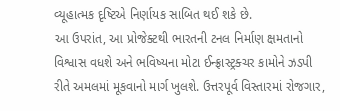વ્યૂહાત્મક દૃષ્ટિએ નિર્ણાયક સાબિત થઈ શકે છે.
આ ઉપરાંત, આ પ્રોજેક્ટથી ભારતની ટનલ નિર્માણ ક્ષમતાનો વિશ્વાસ વધશે અને ભવિષ્યના મોટા ઈન્ફ્રાસ્ટ્રક્ચર કામોને ઝડપી રીતે અમલમાં મૂકવાનો માર્ગ ખુલશે. ઉત્તરપૂર્વ વિસ્તારમાં રોજગાર,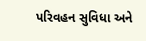પરિવહન સુવિધા અને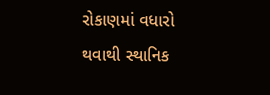રોકાણમાં વધારો થવાથી સ્થાનિક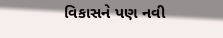વિકાસને પણ નવી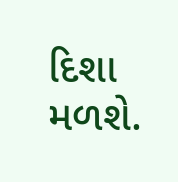દિશા મળશે.